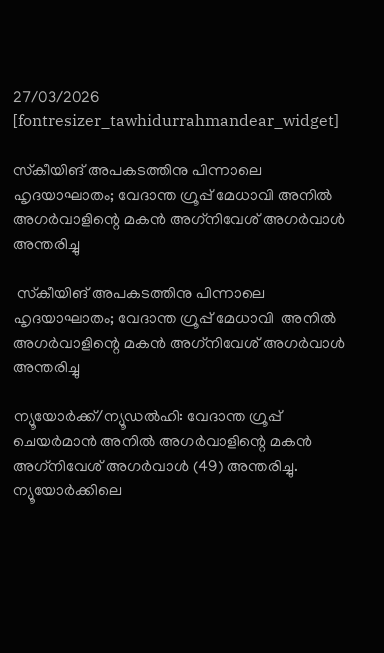27/03/2026
[fontresizer_tawhidurrahmandear_widget]

സ്‌കീയിങ് അപകടത്തിനു പിന്നാലെ ഹൃദയാഘാതം; വേദാന്ത ഗ്രൂപ്പ് മേധാവി അനിൽ അഗർവാളിന്റെ മകൻ അഗ്‌നിവേശ് അഗർവാൾ അന്തരിച്ചു

 സ്‌കീയിങ് അപകടത്തിനു പിന്നാലെ ഹൃദയാഘാതം; വേദാന്ത ഗ്രൂപ്പ് മേധാവി  അനിൽ അഗർവാളിന്റെ മകൻ അഗ്‌നിവേശ് അഗർവാൾ അന്തരിച്ചു

ന്യൂയോർക്ക്/ന്യൂഡൽഹി: വേദാന്ത ഗ്രൂപ്പ് ചെയർമാൻ അനിൽ അഗർവാളിന്റെ മകൻ അഗ്‌നിവേശ് അഗർവാൾ (49) അന്തരിച്ചു. ന്യൂയോർക്കിലെ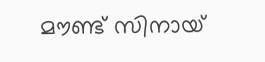മൗണ്ട് സിനായ്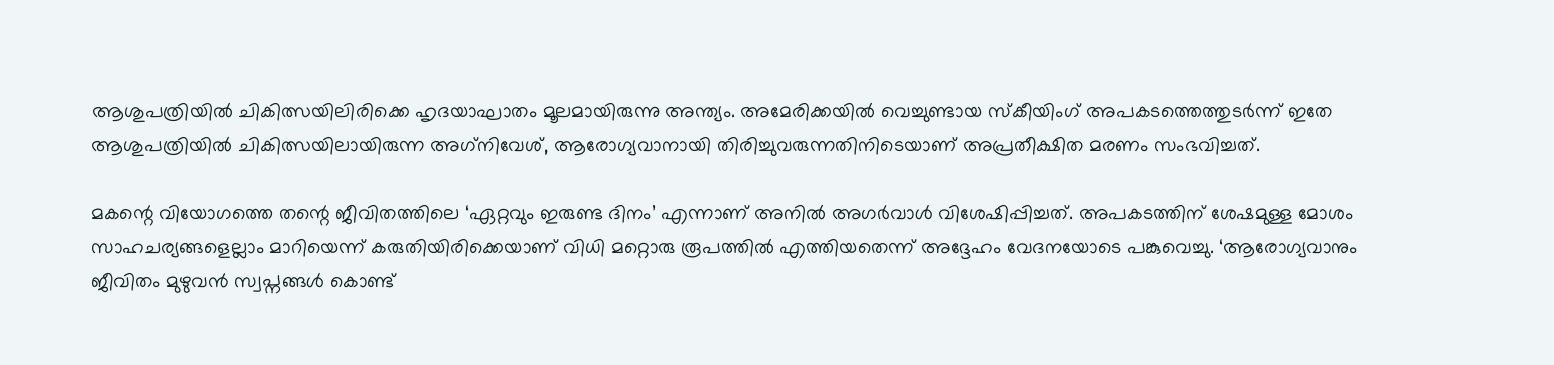ആശുപത്രിയിൽ ചികിത്സയിലിരിക്കെ ഹൃദയാഘാതം മൂലമായിരുന്നു അന്ത്യം. അമേരിക്കയിൽ വെച്ചുണ്ടായ സ്‌കീയിംഗ് അപകടത്തെത്തുടർന്ന് ഇതേ ആശുപത്രിയിൽ ചികിത്സയിലായിരുന്ന അഗ്‌നിവേശ്, ആരോഗ്യവാനായി തിരിച്ചുവരുന്നതിനിടെയാണ് അപ്രതീക്ഷിത മരണം സംഭവിച്ചത്.

മകന്റെ വിയോഗത്തെ തന്റെ ജീവിതത്തിലെ ‘ഏറ്റവും ഇരുണ്ട ദിനം’ എന്നാണ് അനിൽ അഗർവാൾ വിശേഷിപ്പിച്ചത്. അപകടത്തിന് ശേഷമുള്ള മോശം സാഹചര്യങ്ങളെല്ലാം മാറിയെന്ന് കരുതിയിരിക്കെയാണ് വിധി മറ്റൊരു രൂപത്തിൽ എത്തിയതെന്ന് അദ്ദേഹം വേദനയോടെ പങ്കുവെച്ചു. ‘ആരോഗ്യവാനും ജീവിതം മുഴുവൻ സ്വപ്നങ്ങൾ കൊണ്ട്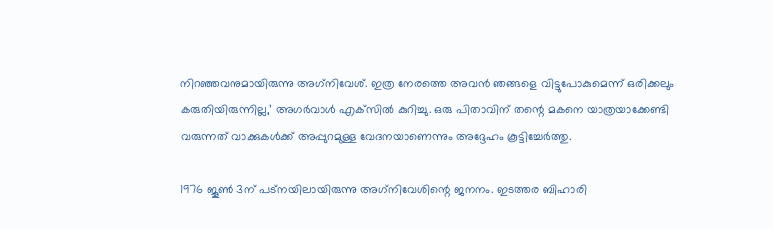നിറഞ്ഞവനുമായിരുന്നു അഗ്‌നിവേശ്. ഇത്ര നേരത്തെ അവൻ ഞങ്ങളെ വിട്ടുപോകുമെന്ന് ഒരിക്കലും കരുതിയിരുന്നില്ല,’ അഗർവാൾ എക്‌സിൽ കുറിച്ചു. ഒരു പിതാവിന് തന്റെ മകനെ യാത്രയാക്കേണ്ടി വരുന്നത് വാക്കുകൾക്ക് അപ്പുറമുള്ള വേദനയാണെന്നും അദ്ദേഹം കൂട്ടിച്ചേർത്തു.

1976 ജൂൺ 3ന് പട്‌നയിലായിരുന്നു അഗ്‌നിവേശിന്റെ ജനനം. ഇടത്തര ബിഹാരി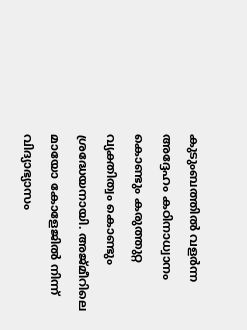കുടുംബത്തിൽ വളർന്ന അദ്ദേഹം കഠിനാധ്വാനം കൊണ്ടും കരുത്തുറ്റ വ്യക്തിത്വം കൊണ്ടും ശ്രദ്ധേയനായി. അജ്മീറിലെ മായോ കോളേജിൽ നിന്ന് വിദ്യാഭ്യാസം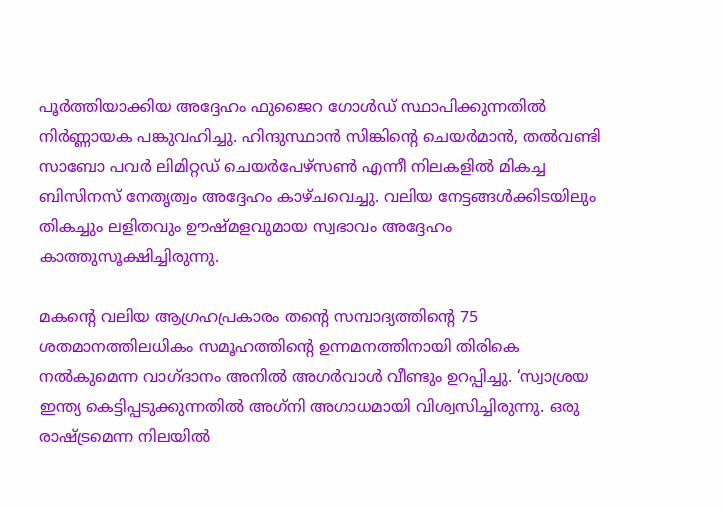പൂർത്തിയാക്കിയ അദ്ദേഹം ഫുജൈറ ഗോൾഡ് സ്ഥാപിക്കുന്നതിൽ നിർണ്ണായക പങ്കുവഹിച്ചു. ഹിന്ദുസ്ഥാൻ സിങ്കിന്റെ ചെയർമാൻ, തൽവണ്ടി സാബോ പവർ ലിമിറ്റഡ് ചെയർപേഴ്‌സൺ എന്നീ നിലകളിൽ മികച്ച ബിസിനസ് നേതൃത്വം അദ്ദേഹം കാഴ്ചവെച്ചു. വലിയ നേട്ടങ്ങൾക്കിടയിലും തികച്ചും ലളിതവും ഊഷ്മളവുമായ സ്വഭാവം അദ്ദേഹം കാത്തുസൂക്ഷിച്ചിരുന്നു.

മകന്റെ വലിയ ആഗ്രഹപ്രകാരം തന്റെ സമ്പാദ്യത്തിന്റെ 75 ശതമാനത്തിലധികം സമൂഹത്തിന്റെ ഉന്നമനത്തിനായി തിരികെ നൽകുമെന്ന വാഗ്ദാനം അനിൽ അഗർവാൾ വീണ്ടും ഉറപ്പിച്ചു. ‘സ്വാശ്രയ ഇന്ത്യ കെട്ടിപ്പടുക്കുന്നതിൽ അഗ്‌നി അഗാധമായി വിശ്വസിച്ചിരുന്നു. ഒരു രാഷ്ട്രമെന്ന നിലയിൽ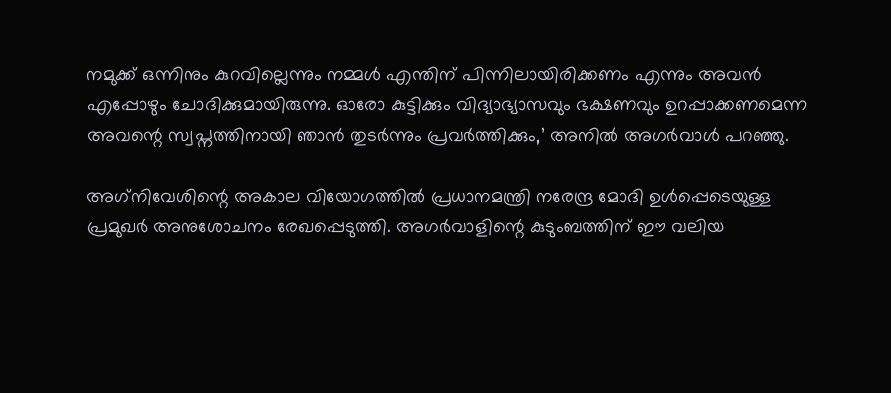നമുക്ക് ഒന്നിനും കുറവില്ലെന്നും നമ്മൾ എന്തിന് പിന്നിലായിരിക്കണം എന്നും അവൻ എപ്പോഴും ചോദിക്കുമായിരുന്നു. ഓരോ കുട്ടിക്കും വിദ്യാഭ്യാസവും ഭക്ഷണവും ഉറപ്പാക്കണമെന്ന അവന്റെ സ്വപ്നത്തിനായി ഞാൻ തുടർന്നും പ്രവർത്തിക്കും,’ അനിൽ അഗർവാൾ പറഞ്ഞു.

അഗ്‌നിവേശിന്റെ അകാല വിയോഗത്തിൽ പ്രധാനമന്ത്രി നരേന്ദ്ര മോദി ഉൾപ്പെടെയുള്ള പ്രമുഖർ അനുശോചനം രേഖപ്പെടുത്തി. അഗർവാളിന്റെ കുടുംബത്തിന് ഈ വലിയ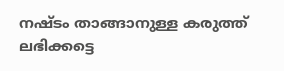നഷ്ടം താങ്ങാനുള്ള കരുത്ത് ലഭിക്കട്ടെ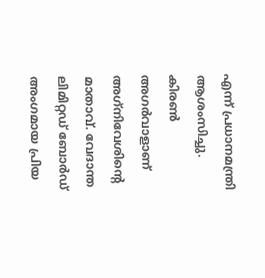എന്ന് പ്രധാനമന്ത്രി ആശംസിച്ചു. കിരൺ അഗർവാളാണ് അഗ്‌നിവേശിന്റെ മാതാവ്. വേദാന്ത ലിമിറ്റഡ് ബോർഡ് അംഗമായ പ്രിയ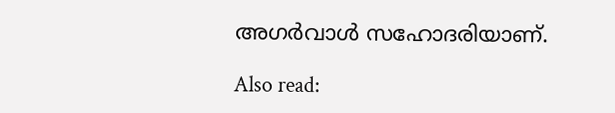അഗർവാൾ സഹോദരിയാണ്.

Also read: